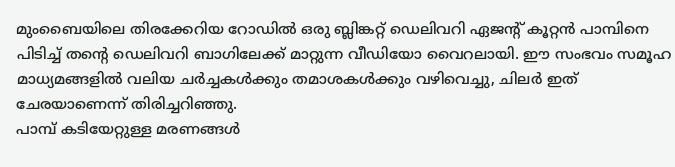മുംബൈയിലെ തിരക്കേറിയ റോഡിൽ ഒരു ബ്ലിങ്കറ്റ് ഡെലിവറി ഏജന്റ് കൂറ്റൻ പാമ്പിനെ പിടിച്ച് തൻ്റെ ഡെലിവറി ബാഗിലേക്ക് മാറ്റുന്ന വീഡിയോ വൈറലായി. ഈ സംഭവം സമൂഹ മാധ്യമങ്ങളിൽ വലിയ ചർച്ചകൾക്കും തമാശകൾക്കും വഴിവെച്ചു, ചിലർ ഇത് ചേരയാണെന്ന് തിരിച്ചറിഞ്ഞു.
പാമ്പ് കടിയേറ്റുള്ള മരണങ്ങൾ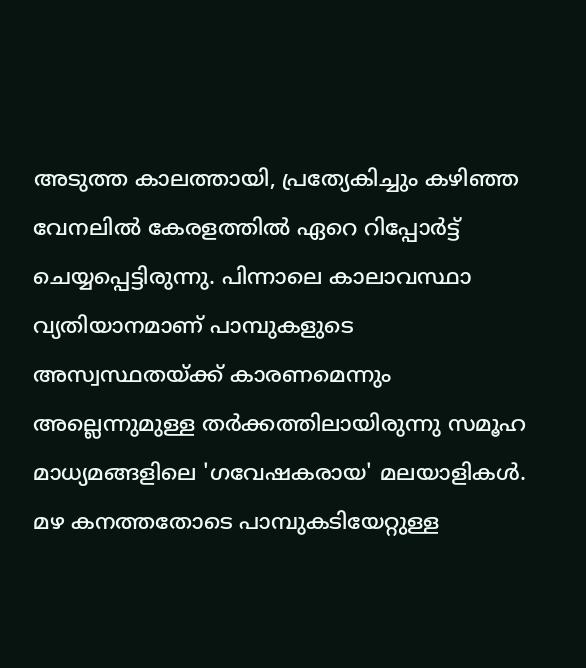അടുത്ത കാലത്തായി, പ്രത്യേകിച്ചും കഴിഞ്ഞ വേനലിൽ കേരളത്തിൽ ഏറെ റിപ്പോർട്ട് ചെയ്യപ്പെട്ടിരുന്നു. പിന്നാലെ കാലാവസ്ഥാ വ്യതിയാനമാണ് പാമ്പുകളുടെ അസ്വസ്ഥതയ്ക്ക് കാരണമെന്നും അല്ലെന്നുമുള്ള തർക്കത്തിലായിരുന്നു സമൂഹ മാധ്യമങ്ങളിലെ 'ഗവേഷകരായ' മലയാളികൾ. മഴ കനത്തതോടെ പാമ്പുകടിയേറ്റുള്ള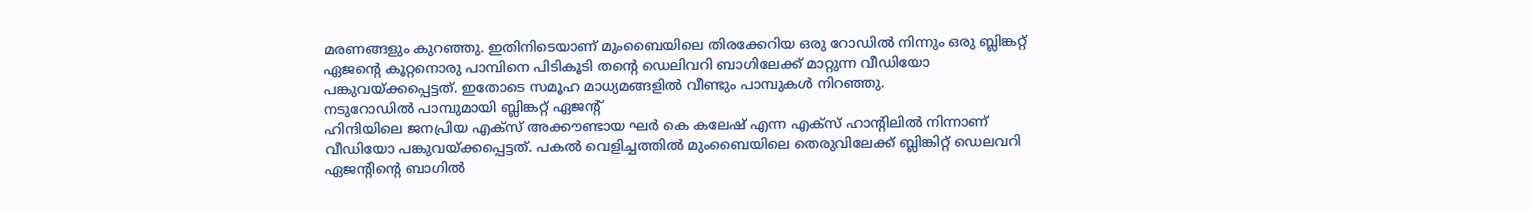മരണങ്ങളും കുറഞ്ഞു. ഇതിനിടെയാണ് മുംബൈയിലെ തിരക്കേറിയ ഒരു റോഡിൽ നിന്നും ഒരു ബ്ലിങ്കറ്റ് ഏജന്റെ കൂറ്റനൊരു പാമ്പിനെ പിടികൂടി തന്റെ ഡെലിവറി ബാഗിലേക്ക് മാറ്റുന്ന വീഡിയോ പങ്കുവയ്ക്കപ്പെട്ടത്. ഇതോടെ സമൂഹ മാധ്യമങ്ങളിൽ വീണ്ടും പാമ്പുകൾ നിറഞ്ഞു.
നടുറോഡിൽ പാമ്പുമായി ബ്ലിങ്കറ്റ് ഏജന്റ്
ഹിന്ദിയിലെ ജനപ്രിയ എക്സ് അക്കൗണ്ടായ ഘർ കെ കലേഷ് എന്ന എക്സ് ഹാന്റിലിൽ നിന്നാണ് വീഡിയോ പങ്കുവയ്ക്കപ്പെട്ടത്. പകൽ വെളിച്ചത്തിൽ മുംബൈയിലെ തെരുവിലേക്ക് ബ്ലിങ്കിറ്റ് ഡെലവറി ഏജന്റിന്റെ ബാഗിൽ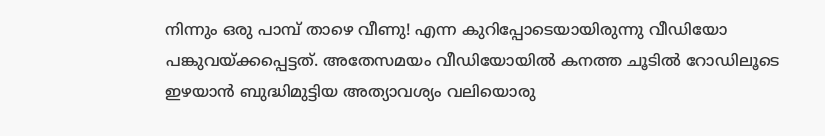നിന്നും ഒരു പാമ്പ് താഴെ വീണു! എന്ന കുറിപ്പോടെയായിരുന്നു വീഡിയോ പങ്കുവയ്ക്കപ്പെട്ടത്. അതേസമയം വീഡിയോയിൽ കനത്ത ചൂടിൽ റോഡിലൂടെ ഇഴയാൻ ബുദ്ധിമുട്ടിയ അത്യാവശ്യം വലിയൊരു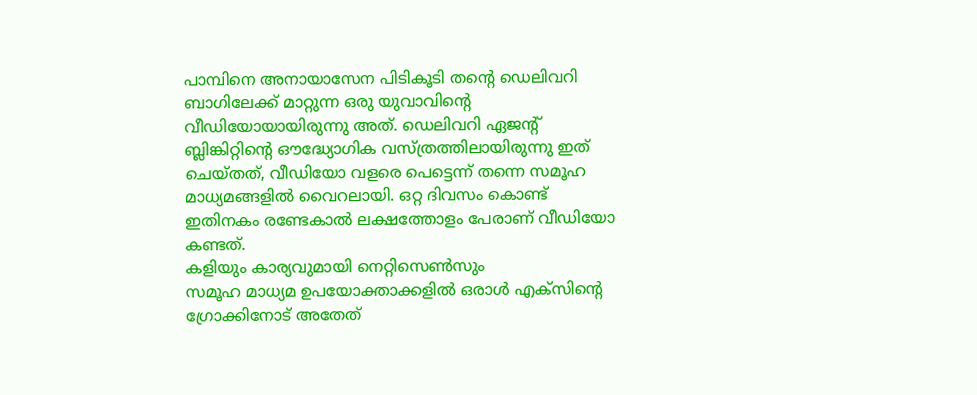പാമ്പിനെ അനായാസേന പിടികൂടി തന്റെ ഡെലിവറി ബാഗിലേക്ക് മാറ്റുന്ന ഒരു യുവാവിന്റെ വീഡിയോയായിരുന്നു അത്. ഡെലിവറി ഏജന്റ് ബ്ലിങ്കിറ്റിന്റെ ഔദ്ധ്യോഗിക വസ്ത്രത്തിലായിരുന്നു ഇത് ചെയ്തത്, വീഡിയോ വളരെ പെട്ടെന്ന് തന്നെ സമൂഹ മാധ്യമങ്ങളിൽ വൈറലായി. ഒറ്റ ദിവസം കൊണ്ട് ഇതിനകം രണ്ടേകാൽ ലക്ഷത്തോളം പേരാണ് വീഡിയോ കണ്ടത്.
കളിയും കാര്യവുമായി നെറ്റിസെൺസും
സമൂഹ മാധ്യമ ഉപയോക്താക്കളിൽ ഒരാൾ എക്സിന്റെ ഗ്രോക്കിനോട് അതേത്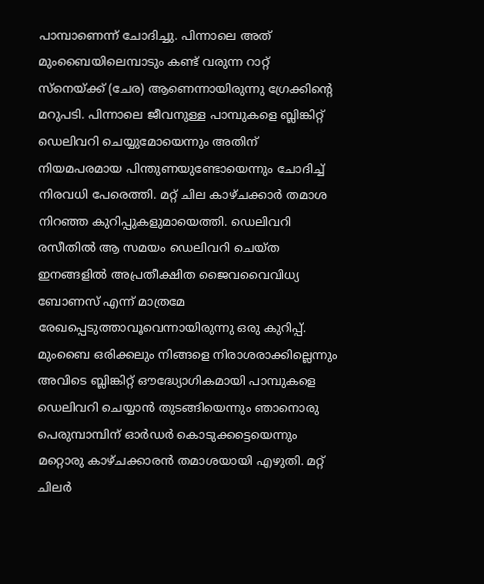പാമ്പാണെന്ന് ചോദിച്ചു. പിന്നാലെ അത് മുംബൈയിലെമ്പാടും കണ്ട് വരുന്ന റാറ്റ് സ്നെയ്ക്ക് (ചേര) ആണെന്നായിരുന്നു ഗ്രേക്കിന്റെ മറുപടി. പിന്നാലെ ജീവനുള്ള പാമ്പുകളെ ബ്ലിങ്കിറ്റ് ഡെലിവറി ചെയ്യുമോയെന്നും അതിന് നിയമപരമായ പിന്തുണയുണ്ടോയെന്നും ചോദിച്ച് നിരവധി പേരെത്തി. മറ്റ് ചില കാഴ്ചക്കാർ തമാശ നിറഞ്ഞ കുറിപ്പുകളുമായെത്തി. ഡെലിവറി രസീതിൽ ആ സമയം ഡെലിവറി ചെയ്ത ഇനങ്ങളിൽ അപ്രതീക്ഷിത ജൈവവൈവിധ്യ ബോണസ് എന്ന് മാത്രമേ രേഖപ്പെടുത്താവൂവെന്നായിരുന്നു ഒരു കുറിപ്പ്. മുംബൈ ഒരിക്കലും നിങ്ങളെ നിരാശരാക്കില്ലെന്നും അവിടെ ബ്ലിങ്കിറ്റ് ഔദ്ധ്യോഗികമായി പാമ്പുകളെ ഡെലിവറി ചെയ്യാൻ തുടങ്ങിയെന്നും ഞാനൊരു പെരുമ്പാമ്പിന് ഓർഡർ കൊടുക്കട്ടെയെന്നും മറ്റൊരു കാഴ്ചക്കാരൻ തമാശയായി എഴുതി. മറ്റ് ചിലർ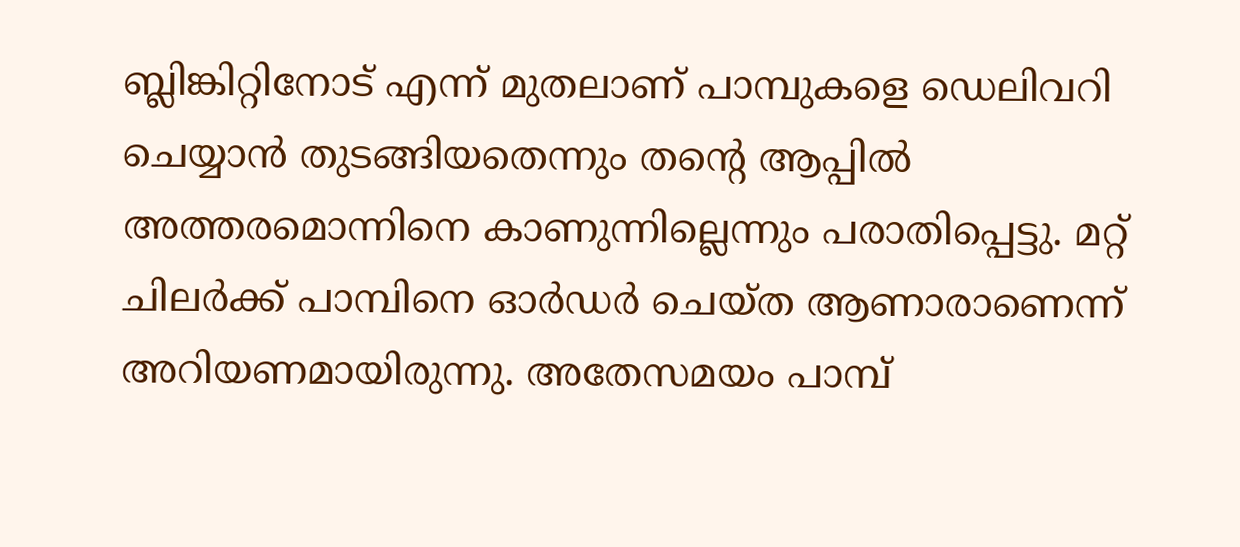ബ്ലിങ്കിറ്റിനോട് എന്ന് മുതലാണ് പാമ്പുകളെ ഡെലിവറി ചെയ്യാൻ തുടങ്ങിയതെന്നും തന്റെ ആപ്പിൽ അത്തരമൊന്നിനെ കാണുന്നില്ലെന്നും പരാതിപ്പെട്ടു. മറ്റ് ചിലർക്ക് പാമ്പിനെ ഓർഡർ ചെയ്ത ആണാരാണെന്ന് അറിയണമായിരുന്നു. അതേസമയം പാമ്പ്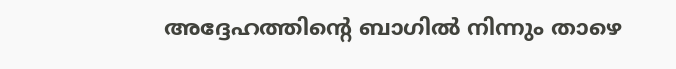അദ്ദേഹത്തിന്റെ ബാഗിൽ നിന്നും താഴെ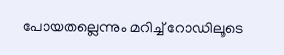പോയതല്ലെന്നും മറിച്ച് റോഡിലൂടെ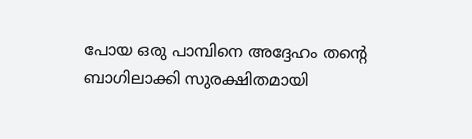പോയ ഒരു പാമ്പിനെ അദ്ദേഹം തന്റെ ബാഗിലാക്കി സുരക്ഷിതമായി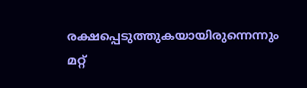രക്ഷപ്പെടുത്തുകയായിരുന്നെന്നും മറ്റ്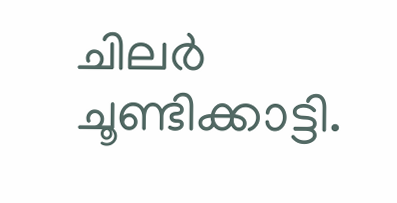ചിലർ ചൂണ്ടിക്കാട്ടി.